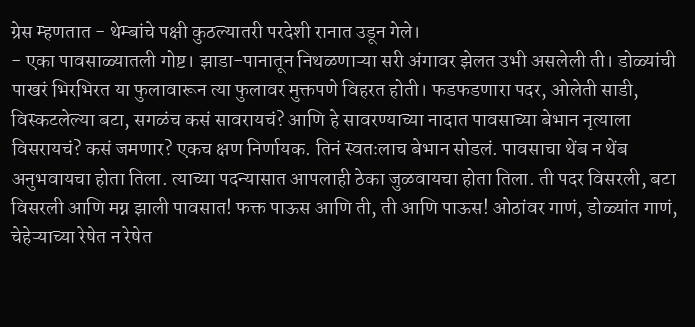ग्रेस म्हणतात - थेम्बांचे पक्षी कुठल्यातरी परदेशी रानात उडून गेले।
- एका पावसाळ्यातली गोष्ट। झाडा-पानातून निथळणाऱ्या सरी अंगावर झेलत उभी असलेली ती। डोळ्यांची पाखरं भिरभिरत या फुलावारून त्या फुलावर मुक्तपणे विहरत होती। फडफडणारा पदर, ओलेती साडी, विस्कटलेल्या बटा, सगळंच कसं सावरायचं? आणि हे सावरण्याच्या नादात पावसाच्या बेभान नृत्याला विसरायचं? कसं जमणार? एकच क्षण निर्णायक. तिनं स्वतःलाच बेभान सोडलं. पावसाचा थेंब न थेंब अनुभवायचा होता तिला. त्याच्या पदन्यासात आपलाही ठेका जुळवायचा होता तिला. ती पदर विसरली, बटा विसरली आणि मग्न झाली पावसात! फक्त पाऊस आणि ती, ती आणि पाऊस! ओठांवर गाणं, डोळ्यांत गाणं, चेहेऱ्याच्या रेषेत न रेषेत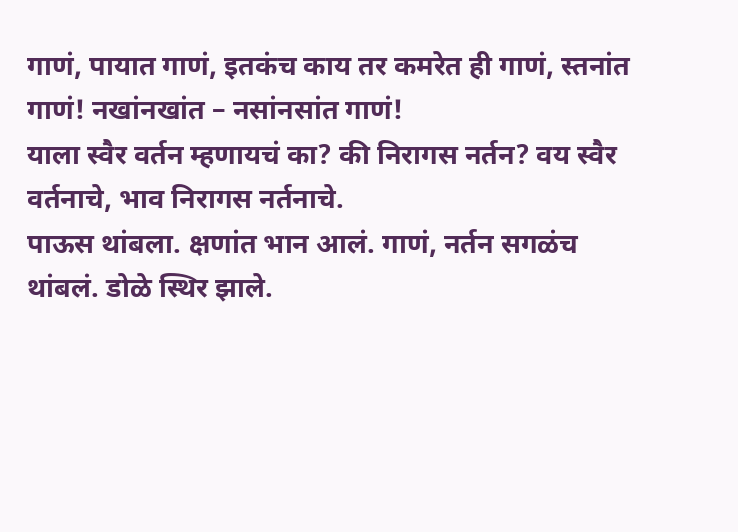गाणं, पायात गाणं, इतकंच काय तर कमरेत ही गाणं, स्तनांत गाणं! नखांनखांत – नसांनसांत गाणं!
याला स्वैर वर्तन म्हणायचं का? की निरागस नर्तन? वय स्वैर वर्तनाचे, भाव निरागस नर्तनाचे.
पाऊस थांबला. क्षणांत भान आलं. गाणं, नर्तन सगळंच थांबलं. डोळे स्थिर झाले.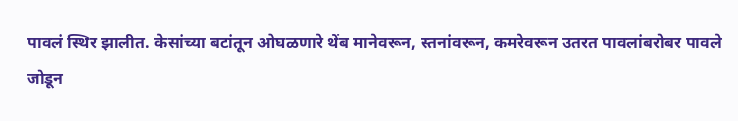पावलं स्थिर झालीत. केसांच्या बटांतून ओघळणारे थेंब मानेवरून, स्तनांवरून, कमरेवरून उतरत पावलांबरोबर पावले जोडून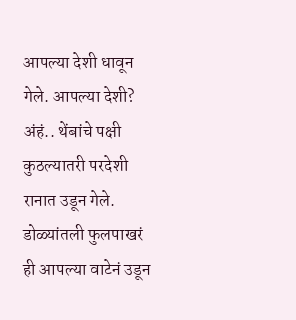आपल्या देशी धावून गेले. आपल्या देशी? अंहं.. थेंबांचे पक्षी कुठल्यातरी परदेशी रानात उडून गेले. डोळ्यांतली फुलपाखरं ही आपल्या वाटेनं उडून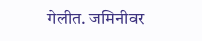गेलीत. जमिनीवर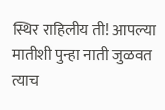स्थिर राहिलीय ती! आपल्या मातीशी पुन्हा नाती जुळवत त्याच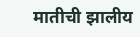मातीची झालीय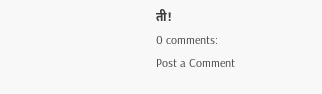ती!
0 comments:
Post a Comment